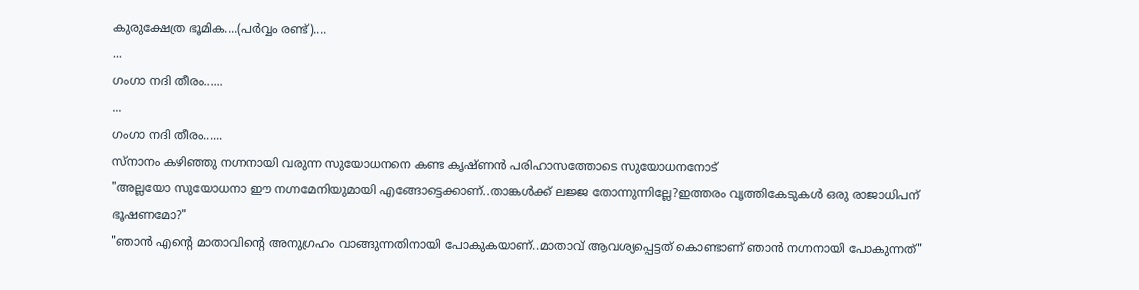കുരുക്ഷേത്ര ഭൂമിക....(പർവ്വം രണ്ട്)....
...
ഗംഗാ നദി തീരം......
...
ഗംഗാ നദി തീരം......
സ്നാനം കഴിഞ്ഞു നഗ്നനായി വരുന്ന സുയോധനനെ കണ്ട കൃഷ്ണൻ പരിഹാസത്തോടെ സുയോധനനോട്
"അല്ലയോ സുയോധനാ ഈ നഗ്നമേനിയുമായി എങ്ങോട്ടെക്കാണ്..താങ്കൾക്ക് ലജ്ജ തോന്നുന്നില്ലേ?ഇത്തരം വൃത്തികേടുകൾ ഒരു രാജാധിപന് ഭൂഷണമോ?"
"ഞാൻ എൻ്റെ മാതാവിന്റെ അനുഗ്രഹം വാങ്ങുന്നതിനായി പോകുകയാണ്..മാതാവ് ആവശ്യപ്പെട്ടത് കൊണ്ടാണ് ഞാൻ നഗ്നനായി പോകുന്നത്"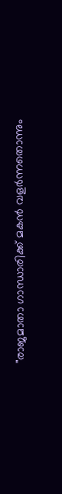"രാജമാതാ ഗാന്ധാരിക്ക് മകൻ വളർന്നതൊന്നും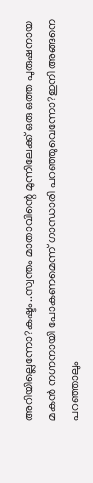അറിയില്ലെന്നോ?കഷ്ടം..സ്വന്തം മാതാവിന്റെ മുന്നിലേക്ക് ഒരു ഒത്ത പുരുഷനായ മകൻ നഗ്നനായി പോകണമെന്ന് ഗാന്ധാരി പറഞ്ഞുവെന്നോ?ഇനി അങ്ങനെ പറഞ്ഞാലും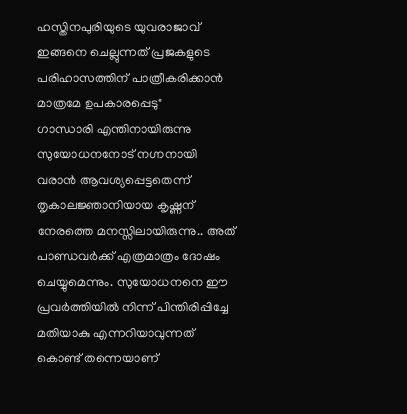ഹസ്തിനപുരിയുടെ യുവരാജാവ് ഇങ്ങനെ ചെല്ലുന്നത് പ്രജകളുടെ പരിഹാസത്തിന് പാത്രീകരിക്കാൻ മാത്രമേ ഉപകാരപ്പെടു"
ഗാന്ധാരി എന്തിനായിരുന്നു സുയോധനനോട് നഗ്നനായി വരാൻ ആവശ്യപ്പെട്ടതെന്ന് തൃകാലജ്ഞാനിയായ കൃഷ്ണന് നേരത്തെ മനസ്സിലായിരുന്നു.. അത് പാണ്ഡവർക്ക് എത്രമാത്രം ദോഷം ചെയ്യുമെന്നും. സുയോധനനെ ഈ പ്രവർത്തിയിൽ നിന്ന് പിന്തിരിപ്പിച്ചേ മതിയാകു എന്നറിയാവുന്നത് കൊണ്ട് തന്നെയാണ്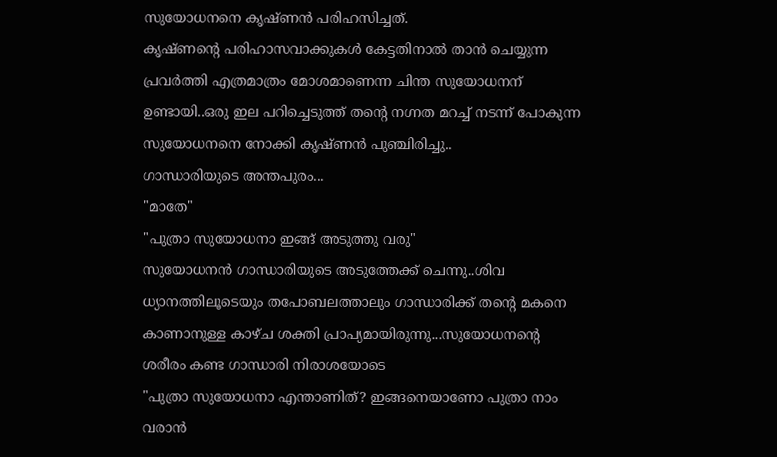സുയോധനനെ കൃഷ്ണൻ പരിഹസിച്ചത്.
കൃഷ്ണൻ്റെ പരിഹാസവാക്കുകൾ കേട്ടതിനാൽ താൻ ചെയ്യുന്ന പ്രവർത്തി എത്രമാത്രം മോശമാണെന്ന ചിന്ത സുയോധനന് ഉണ്ടായി..ഒരു ഇല പറിച്ചെടുത്ത് തൻ്റെ നഗ്നത മറച്ച് നടന്ന് പോകുന്ന സുയോധനനെ നോക്കി കൃഷ്ണൻ പുഞ്ചിരിച്ചു..
ഗാന്ധാരിയുടെ അന്തപുരം...
"മാതേ"
"പുത്രാ സുയോധനാ ഇങ്ങ് അടുത്തു വരു"
സുയോധനൻ ഗാന്ധാരിയുടെ അടുത്തേക്ക് ചെന്നു..ശിവ ധ്യാനത്തിലൂടെയും തപോബലത്താലും ഗാന്ധാരിക്ക് തൻ്റെ മകനെ കാണാനുള്ള കാഴ്ച ശക്തി പ്രാപ്യമായിരുന്നു...സുയോധനൻ്റെ ശരീരം കണ്ട ഗാന്ധാരി നിരാശയോടെ
"പുത്രാ സുയോധനാ എന്താണിത്? ഇങ്ങനെയാണോ പുത്രാ നാം വരാൻ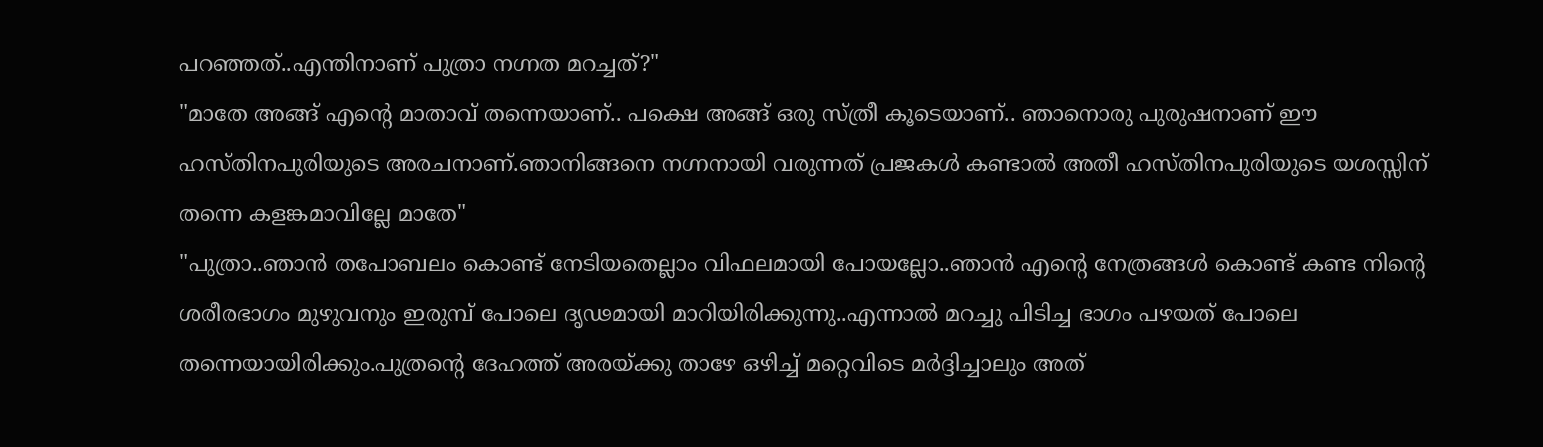പറഞ്ഞത്..എന്തിനാണ് പുത്രാ നഗ്നത മറച്ചത്?"
"മാതേ അങ്ങ് എൻ്റെ മാതാവ് തന്നെയാണ്.. പക്ഷെ അങ്ങ് ഒരു സ്ത്രീ കൂടെയാണ്.. ഞാനൊരു പുരുഷനാണ് ഈ ഹസ്തിനപുരിയുടെ അരചനാണ്.ഞാനിങ്ങനെ നഗ്നനായി വരുന്നത് പ്രജകൾ കണ്ടാൽ അതീ ഹസ്തിനപുരിയുടെ യശസ്സിന് തന്നെ കളങ്കമാവില്ലേ മാതേ"
"പുത്രാ..ഞാൻ തപോബലം കൊണ്ട് നേടിയതെല്ലാം വിഫലമായി പോയല്ലോ..ഞാൻ എൻ്റെ നേത്രങ്ങൾ കൊണ്ട് കണ്ട നിൻ്റെ ശരീരഭാഗം മുഴുവനും ഇരുമ്പ് പോലെ ദൃഢമായി മാറിയിരിക്കുന്നു..എന്നാൽ മറച്ചു പിടിച്ച ഭാഗം പഴയത് പോലെ തന്നെയായിരിക്കും.പുത്രൻ്റെ ദേഹത്ത് അരയ്ക്കു താഴേ ഒഴിച്ച് മറ്റെവിടെ മർദ്ദിച്ചാലും അത്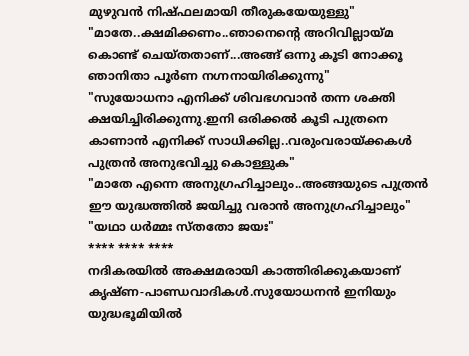മുഴുവൻ നിഷ്ഫലമായി തീരുകയേയുള്ളു"
"മാതേ..ക്ഷമിക്കണം..ഞാനെൻ്റെ അറിവില്ലായ്മ കൊണ്ട് ചെയ്തതാണ്...അങ്ങ് ഒന്നു കൂടി നോക്കൂ ഞാനിതാ പൂർണ നഗ്നനായിരിക്കുന്നു"
"സുയോധനാ എനിക്ക് ശിവഭഗവാൻ തന്ന ശക്തി ക്ഷയിച്ചിരിക്കുന്നു.ഇനി ഒരിക്കൽ കൂടി പുത്രനെ കാണാൻ എനിക്ക് സാധിക്കില്ല..വരുംവരായ്ക്കകൾ പുത്രൻ അനുഭവിച്ചു കൊള്ളുക"
"മാതേ എന്നെ അനുഗ്രഹിച്ചാലും..അങ്ങയുടെ പുത്രൻ ഈ യുദ്ധത്തിൽ ജയിച്ചു വരാൻ അനുഗ്രഹിച്ചാലും"
"യഥാ ധർമ്മഃ സ്തതോ ജയഃ"
**** **** ****
നദികരയിൽ അക്ഷമരായി കാത്തിരിക്കുകയാണ് കൃഷ്ണ-പാണ്ഡവാദികൾ.സുയോധനൻ ഇനിയും യുദ്ധഭൂമിയിൽ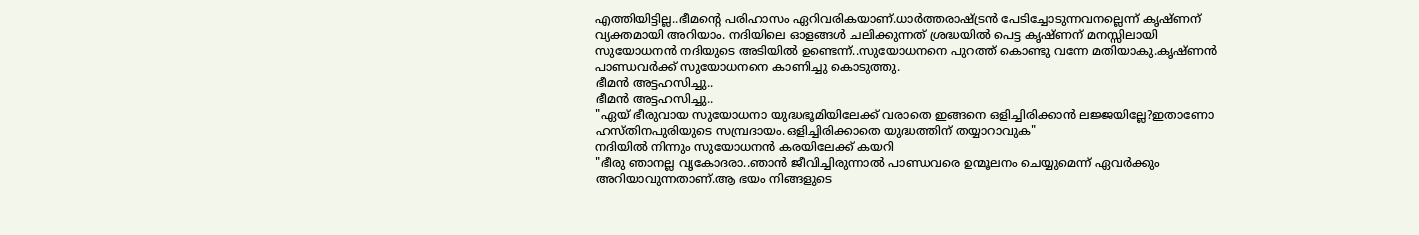എത്തിയിട്ടില്ല..ഭീമൻ്റെ പരിഹാസം ഏറിവരികയാണ്.ധാർത്തരാഷ്ട്രൻ പേടിച്ചോടുന്നവനല്ലെന്ന് കൃഷ്ണന് വ്യക്തമായി അറിയാം. നദിയിലെ ഓളങ്ങൾ ചലിക്കുന്നത് ശ്രദ്ധയിൽ പെട്ട കൃഷ്ണന് മനസ്സിലായി സുയോധനൻ നദിയുടെ അടിയിൽ ഉണ്ടെന്ന്..സുയോധനനെ പുറത്ത് കൊണ്ടു വന്നേ മതിയാകു.കൃഷ്ണൻ പാണ്ഡവർക്ക് സുയോധനനെ കാണിച്ചു കൊടുത്തു.
ഭീമൻ അട്ടഹസിച്ചു..
ഭീമൻ അട്ടഹസിച്ചു..
"ഏയ് ഭീരുവായ സുയോധനാ യുദ്ധഭൂമിയിലേക്ക് വരാതെ ഇങ്ങനെ ഒളിച്ചിരിക്കാൻ ലജ്ജയില്ലേ?ഇതാണോ ഹസ്തിനപുരിയുടെ സമ്പ്രദായം.ഒളിച്ചിരിക്കാതെ യുദ്ധത്തിന് തയ്യാറാവുക"
നദിയിൽ നിന്നും സുയോധനൻ കരയിലേക്ക് കയറി
"ഭീരു ഞാനല്ല വൃകോദരാ..ഞാൻ ജീവിച്ചിരുന്നാൽ പാണ്ഡവരെ ഉന്മൂലനം ചെയ്യുമെന്ന് ഏവർക്കും അറിയാവുന്നതാണ്.ആ ഭയം നിങ്ങളുടെ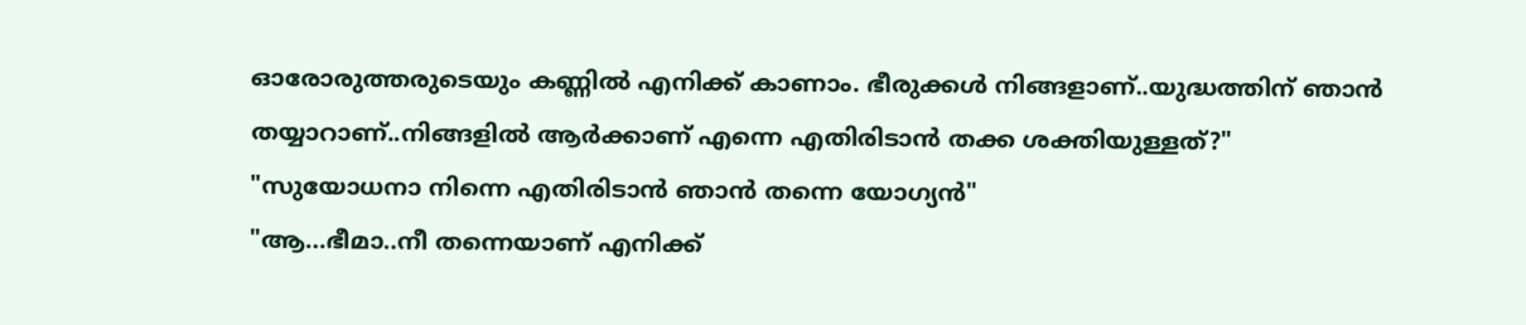ഓരോരുത്തരുടെയും കണ്ണിൽ എനിക്ക് കാണാം. ഭീരുക്കൾ നിങ്ങളാണ്..യുദ്ധത്തിന് ഞാൻ തയ്യാറാണ്..നിങ്ങളിൽ ആർക്കാണ് എന്നെ എതിരിടാൻ തക്ക ശക്തിയുള്ളത്?"
"സുയോധനാ നിന്നെ എതിരിടാൻ ഞാൻ തന്നെ യോഗ്യൻ"
"ആ...ഭീമാ..നീ തന്നെയാണ് എനിക്ക്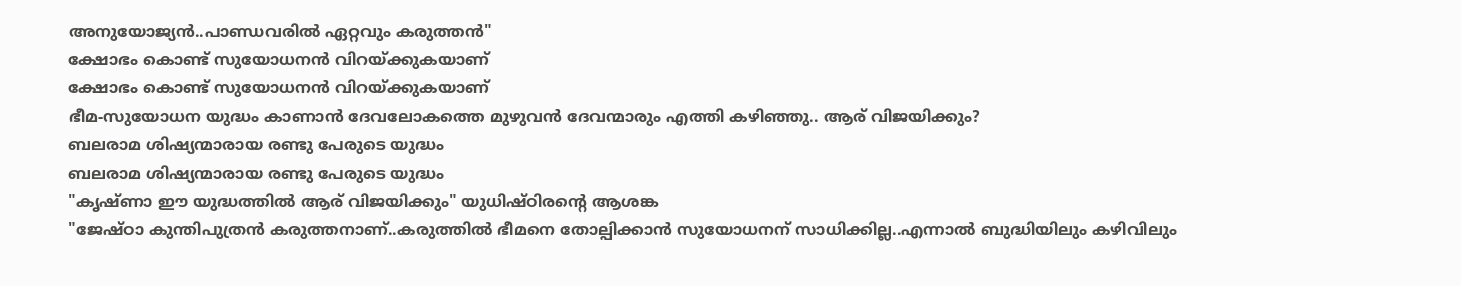അനുയോജ്യൻ..പാണ്ഡവരിൽ ഏറ്റവും കരുത്തൻ"
ക്ഷോഭം കൊണ്ട് സുയോധനൻ വിറയ്ക്കുകയാണ്
ക്ഷോഭം കൊണ്ട് സുയോധനൻ വിറയ്ക്കുകയാണ്
ഭീമ-സുയോധന യുദ്ധം കാണാൻ ദേവലോകത്തെ മുഴുവൻ ദേവന്മാരും എത്തി കഴിഞ്ഞു.. ആര് വിജയിക്കും?
ബലരാമ ശിഷ്യന്മാരായ രണ്ടു പേരുടെ യുദ്ധം
ബലരാമ ശിഷ്യന്മാരായ രണ്ടു പേരുടെ യുദ്ധം
"കൃഷ്ണാ ഈ യുദ്ധത്തിൽ ആര് വിജയിക്കും" യുധിഷ്ഠിരൻ്റെ ആശങ്ക
"ജേഷ്ഠാ കുന്തിപുത്രൻ കരുത്തനാണ്..കരുത്തിൽ ഭീമനെ തോല്പിക്കാൻ സുയോധനന് സാധിക്കില്ല..എന്നാൽ ബുദ്ധിയിലും കഴിവിലും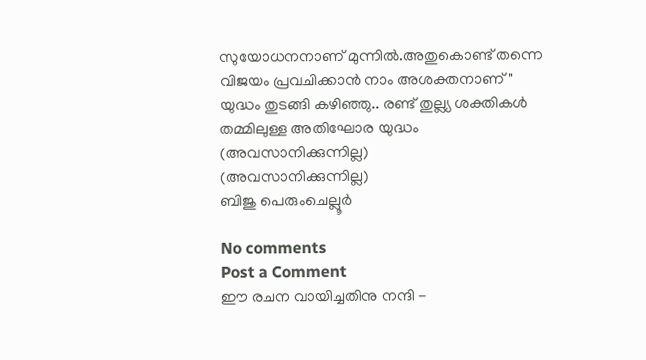സുയോധനനാണ് മുന്നിൽ.അതുകൊണ്ട് തന്നെ വിജയം പ്രവചിക്കാൻ നാം അശക്തനാണ്"
യുദ്ധം തുടങ്ങി കഴിഞ്ഞു.. രണ്ട് തുല്ല്യ ശക്തികൾ തമ്മിലുള്ള അതിഘോര യുദ്ധം
(അവസാനിക്കുന്നില്ല)
(അവസാനിക്കുന്നില്ല)
ബിജു പെരുംചെല്ലൂർ

No comments
Post a Comment
ഈ രചന വായിച്ചതിനു നന്ദി -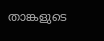താങ്കളുടെ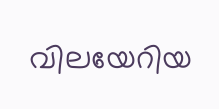വിലയേറിയ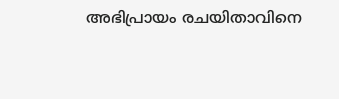അഭിപ്രായം രചയിതാവിനെ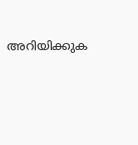അറിയിക്കുക